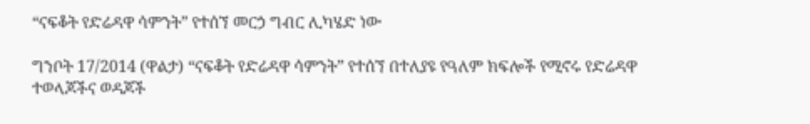“ናፍቆት የድሬዳዋ ሳምንት” የተሰኘ መርኃ ግብር ሊካሄድ ነው

ግንቦት 17/2014 (ዋልታ) “ናፍቆት የድሬዳዋ ሳምንት” የተሰኘ በተለያዩ የዓለም ክፍሎች የሚኖሩ የድሬዳዋ ተወላጆችና ወዳጆች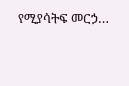የሚያሳትፍ መርኃ…